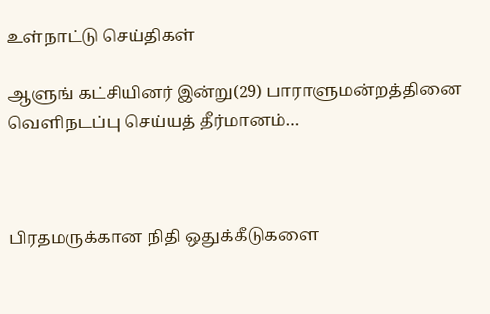உள்நாட்டு செய்திகள்

ஆளுங் கட்சியினர் இன்று(29) பாராளுமன்றத்தினை வெளிநடப்பு செய்யத் தீர்மானம்…



பிரதமருக்கான நிதி ஒதுக்கீடுகளை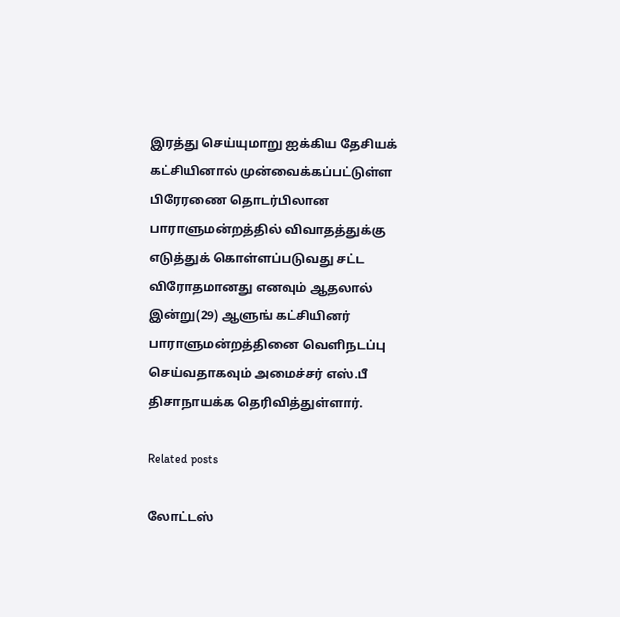இரத்து செய்யுமாறு ஐக்கிய தேசியக் கட்சியினால் முன்வைக்கப்பட்டுள்ள பிரேரணை தொடர்பிலான பாராளுமன்றத்தில் விவாதத்துக்கு எடுத்துக் கொள்ளப்படுவது சட்ட விரோதமானது எனவும் ஆதலால் இன்று(29) ஆளுங் கட்சியினர் பாராளுமன்றத்தினை வெளிநடப்பு செய்வதாகவும் அமைச்சர் எஸ்.பீ திசாநாயக்க தெரிவித்துள்ளார்.

Related posts

லோட்டஸ்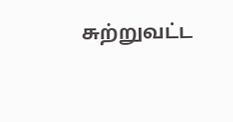சுற்றுவட்ட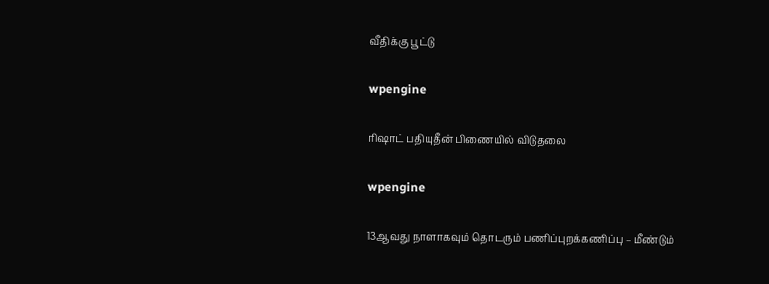வீதிக்கு பூட்டு

wpengine

ரிஷாட் பதியுதீன் பிணையில் விடுதலை

wpengine

13ஆவது நாளாகவும் தொடரும் பணிப்புறக்கணிப்பு – மீண்டும்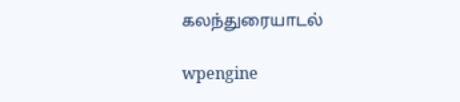கலந்துரையாடல்

wpengine